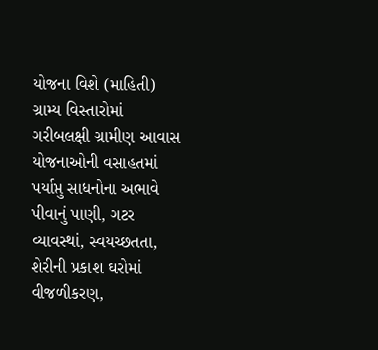યોજના વિશે (માહિતી) ગ્રામ્ય વિસ્તારોમાં ગરીબલક્ષી ગ્રામીણ આવાસ યોજનાઓની વસાહતમાં પર્યાપ્તુ સાધનોના અભાવે પીવાનું પાણી, ગટર વ્યાવસ્થાં, સ્વયચ્છતતા, શેરીની પ્રકાશ ઘરોમાં વીજળીકરણ,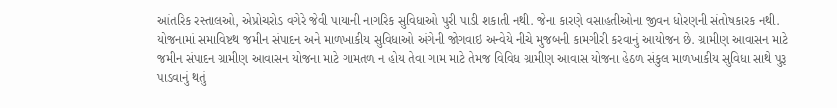આંતરિક રસ્તાલઓ, એપ્રોચરોડ વગેરે જેવી પાયાની નાગરિક સુવિધાઓ પુરી પાડી શકાતી નથી. જેના કારણે વસાહતીઓના જીવન ધોરણની સંતોષકારક નથી. યોજનામાં સમાવિષ્ટથ જમીન સંપાદન અને માળખાકીય સુવિધાઓ અંગેની જોગવાઇ અન્વેયે નીચે મુજબની કામગીરી કરવાનું આયોજન છે. ગ્રામીણ આવાસન માટે જમીન સંપાદન ગ્રામીણ આવાસન યોજના માટે ગામતળ ન હોય તેવા ગામ માટે તેમજ વિવિધ ગ્રામીણ આવાસ યોજના હેઠળ સંકુલ માળખાકીય સુવિધા સાથે પુરૂ પાડવાનું થતું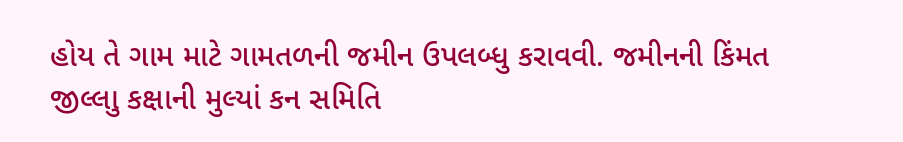હોય તે ગામ માટે ગામતળની જમીન ઉપલબ્ધુ કરાવવી. જમીનની કિંમત જીલ્લાુ કક્ષાની મુલ્યાં કન સમિતિ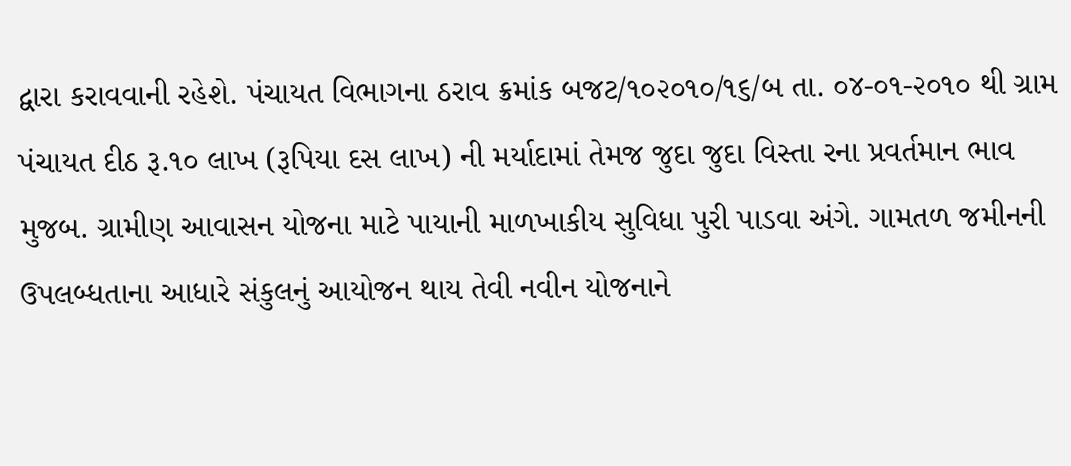દ્વારા કરાવવાની રહેશે. પંચાયત વિભાગના ઠરાવ ક્રમાંક બજટ/૧૦૨૦૧૦/૧૬/બ તા. ૦૪-૦૧-૨૦૧૦ થી ગ્રામ પંચાયત દીઠ રૂ.૧૦ લાખ (રૂપિયા દસ લાખ) ની મર્યાદામાં તેમજ જુદા જુદા વિસ્તા રના પ્રવર્તમાન ભાવ મુજબ. ગ્રામીણ આવાસન યોજના માટે પાયાની માળખાકીય સુવિધા પુરી પાડવા અંગે. ગામતળ જમીનની ઉપલબ્ધતાના આધારે સંકુલનું આયોજન થાય તેવી નવીન યોજનાને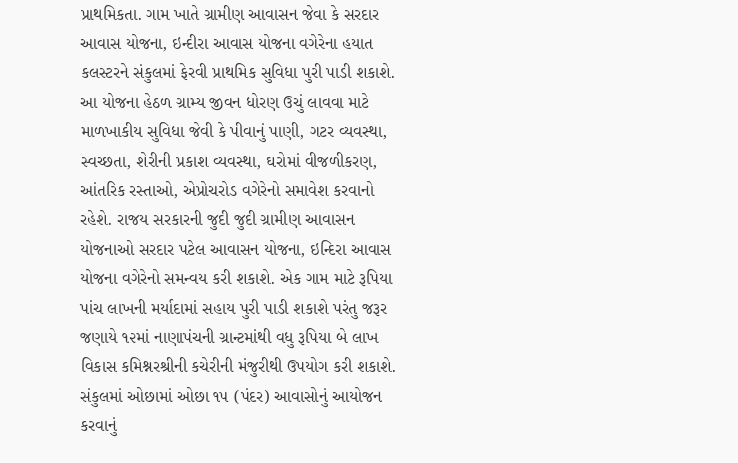પ્રાથમિકતા. ગામ ખાતે ગ્રામીણ આવાસન જેવા કે સરદાર આવાસ યોજના, ઇન્દીરા આવાસ યોજના વગેરેના હયાત કલસ્ટરને સંકુલમાં ફેરવી પ્રાથમિક સુવિધા પુરી પાડી શકાશે. આ યોજના હેઠળ ગ્રામ્ય જીવન ધોરણ ઉચું લાવવા માટે માળખાકીય સુવિધા જેવી કે પીવાનું પાણી, ગટર વ્યવસ્થા, સ્વચ્છતા, શેરીની પ્રકાશ વ્યવસ્થા, ઘરોમાં વીજળીકરણ, આંતરિક રસ્તાઓ, એપ્રોચરોડ વગેરેનો સમાવેશ કરવાનો રહેશે. રાજય સરકારની જુદી જુદી ગ્રામીણ આવાસન યોજનાઓ સરદાર પટેલ આવાસન યોજના, ઇન્દિરા આવાસ યોજના વગેરેનો સમન્વય કરી શકાશે. એક ગામ માટે રૂપિયા પાંચ લાખની મર્યાદામાં સહાય પુરી પાડી શકાશે પરંતુ જરૂર જણાયે ૧૨માં નાણાપંચની ગ્રાન્ટમાંથી વધુ રૂપિયા બે લાખ વિકાસ કમિશ્નરશ્રીની કચેરીની મંજુરીથી ઉપયોગ કરી શકાશે. સંકુલમાં ઓછામાં ઓછા ૧૫ (પંદર) આવાસોનું આયોજન કરવાનું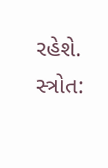રહેશે. સ્ત્રોત: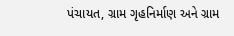પંચાયત, ગ્રામ ગૃહનિર્માણ અને ગ્રામ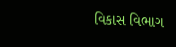વિકાસ વિભાગ